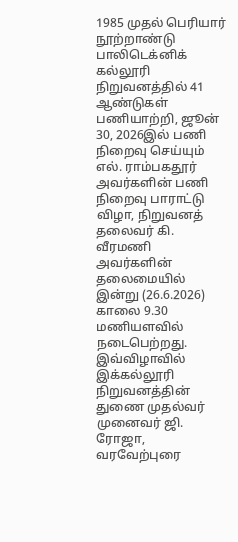1985 முதல் பெரியார் நூற்றாண்டு பாலிடெக்னிக் கல்லூரி நிறுவனத்தில் 41 ஆண்டுகள் பணியாற்றி, ஜூன் 30, 2026இல் பணி நிறைவு செய்யும் எல். ராம்பகதூர் அவர்களின் பணி நிறைவு பாராட்டு விழா, நிறுவனத் தலைவர் கி. வீரமணி அவர்களின் தலைமையில் இன்று (26.6.2026) காலை 9.30 மணியளவில் நடைபெற்றது. இவ்விழாவில் இக்கல்லூரி நிறுவனத்தின் துணை முதல்வர் முனைவர் ஜி. ரோஜா, வரவேற்புரை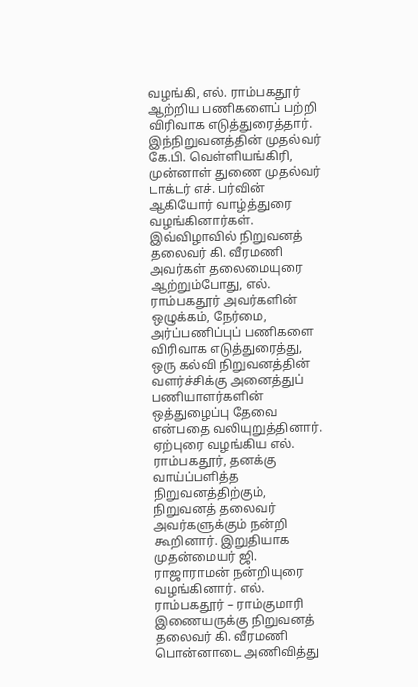வழங்கி, எல். ராம்பகதூர் ஆற்றிய பணிகளைப் பற்றி விரிவாக எடுத்துரைத்தார். இந்நிறுவனத்தின் முதல்வர் கே.பி. வெள்ளியங்கிரி, முன்னாள் துணை முதல்வர் டாக்டர் எச். பர்வின் ஆகியோர் வாழ்த்துரை வழங்கினார்கள்.
இவ்விழாவில் நிறுவனத் தலைவர் கி. வீரமணி அவர்கள் தலைமையுரை ஆற்றும்போது, எல். ராம்பகதூர் அவர்களின் ஒழுக்கம், நேர்மை, அர்ப்பணிப்புப் பணிகளை விரிவாக எடுத்துரைத்து, ஒரு கல்வி நிறுவனத்தின் வளர்ச்சிக்கு அனைத்துப் பணியாளர்களின் ஒத்துழைப்பு தேவை என்பதை வலியுறுத்தினார். ஏற்புரை வழங்கிய எல். ராம்பகதூர், தனக்கு வாய்ப்பளித்த நிறுவனத்திற்கும், நிறுவனத் தலைவர் அவர்களுக்கும் நன்றி கூறினார். இறுதியாக முதன்மையர் ஜி. ராஜாராமன் நன்றியுரை வழங்கினார். எல். ராம்பகதூர் – ராம்குமாரி இணையருக்கு நிறுவனத் தலைவர் கி. வீரமணி பொன்னாடை அணிவித்து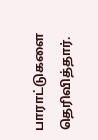பாராட்டுகளை தெரிவித்தார்.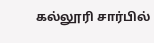கல்லூரி சார்பில்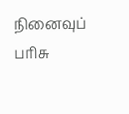நினைவுப் பரிசு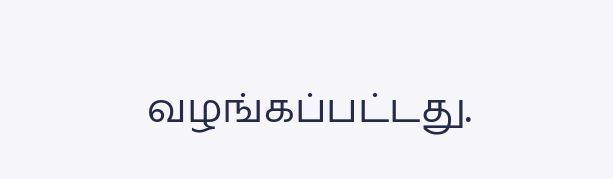வழங்கப்பட்டது.